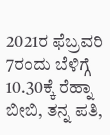2021ರ ಫೆಬ್ರವರಿ 7ರಂದು ಬೆಳಿಗ್ಗೆ 10.30ಕ್ಕೆ ರೆಹ್ನಾ ಬೀಬಿ, ತನ್ನ ಪತಿ,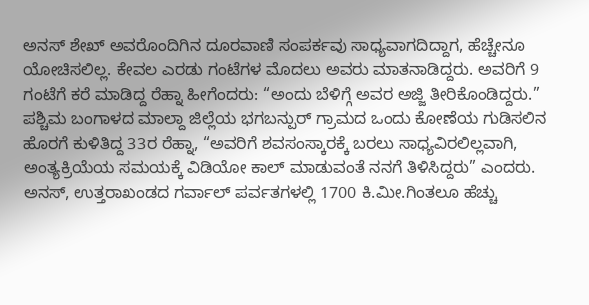ಅನಸ್ ಶೇಖ್ ಅವರೊಂದಿಗಿನ ದೂರವಾಣಿ ಸಂಪರ್ಕವು ಸಾಧ್ಯವಾಗದಿದ್ದಾಗ, ಹೆಚ್ಚೇನೂ ಯೋಚಿಸಲಿಲ್ಲ. ಕೇವಲ ಎರಡು ಗಂಟೆಗಳ ಮೊದಲು ಅವರು ಮಾತನಾಡಿದ್ದರು. ಅವರಿಗೆ 9 ಗಂಟೆಗೆ ಕರೆ ಮಾಡಿದ್ದ ರೆಹ್ನಾ ಹೀಗೆಂದರು: “ಅಂದು ಬೆಳಿಗ್ಗೆ ಅವರ ಅಜ್ಜಿ ತೀರಿಕೊಂಡಿದ್ದರು.”
ಪಶ್ಚಿಮ ಬಂಗಾಳದ ಮಾಲ್ದಾ ಜಿಲ್ಲೆಯ ಭಗಬನ್ಪುರ್ ಗ್ರಾಮದ ಒಂದು ಕೋಣೆಯ ಗುಡಿಸಲಿನ ಹೊರಗೆ ಕುಳಿತಿದ್ದ 33ರ ರೆಹ್ನಾ, “ಅವರಿಗೆ ಶವಸಂಸ್ಕಾರಕ್ಕೆ ಬರಲು ಸಾಧ್ಯವಿರಲಿಲ್ಲವಾಗಿ, ಅಂತ್ಯಕ್ರಿಯೆಯ ಸಮಯಕ್ಕೆ ವಿಡಿಯೋ ಕಾಲ್ ಮಾಡುವಂತೆ ನನಗೆ ತಿಳಿಸಿದ್ದರು” ಎಂದರು. ಅನಸ್, ಉತ್ತರಾಖಂಡದ ಗರ್ವಾಲ್ ಪರ್ವತಗಳಲ್ಲಿ 1700 ಕಿ.ಮೀ.ಗಿಂತಲೂ ಹೆಚ್ಚು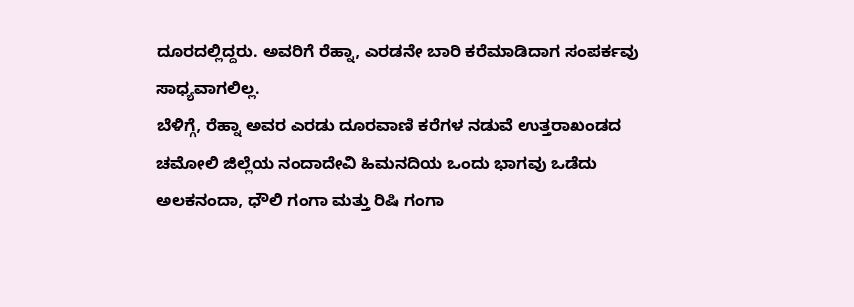ದೂರದಲ್ಲಿದ್ದರು. ಅವರಿಗೆ ರೆಹ್ನಾ, ಎರಡನೇ ಬಾರಿ ಕರೆಮಾಡಿದಾಗ ಸಂಪರ್ಕವು ಸಾಧ್ಯವಾಗಲಿಲ್ಲ.
ಬೆಳಿಗ್ಗೆ, ರೆಹ್ನಾ ಅವರ ಎರಡು ದೂರವಾಣಿ ಕರೆಗಳ ನಡುವೆ ಉತ್ತರಾಖಂಡದ ಚಮೋಲಿ ಜಿಲ್ಲೆಯ ನಂದಾದೇವಿ ಹಿಮನದಿಯ ಒಂದು ಭಾಗವು ಒಡೆದು ಅಲಕನಂದಾ, ಧೌಲಿ ಗಂಗಾ ಮತ್ತು ರಿಷಿ ಗಂಗಾ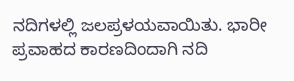ನದಿಗಳಲ್ಲಿ ಜಲಪ್ರಳಯವಾಯಿತು. ಭಾರೀ ಪ್ರವಾಹದ ಕಾರಣದಿಂದಾಗಿ ನದಿ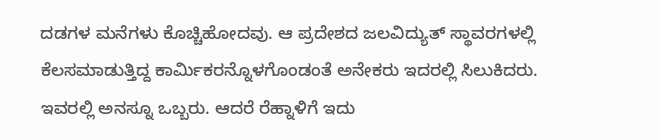ದಡಗಳ ಮನೆಗಳು ಕೊಚ್ಚಿಹೋದವು. ಆ ಪ್ರದೇಶದ ಜಲವಿದ್ಯುತ್ ಸ್ಥಾವರಗಳಲ್ಲಿ ಕೆಲಸಮಾಡುತ್ತಿದ್ದ ಕಾರ್ಮಿಕರನ್ನೊಳಗೊಂಡಂತೆ ಅನೇಕರು ಇದರಲ್ಲಿ ಸಿಲುಕಿದರು.
ಇವರಲ್ಲಿ ಅನಸ್ನೂ ಒಬ್ಬರು. ಆದರೆ ರೆಹ್ನಾಳಿಗೆ ಇದು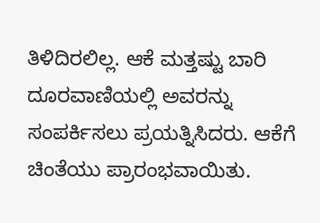ತಿಳಿದಿರಲಿಲ್ಲ. ಆಕೆ ಮತ್ತಷ್ಟು ಬಾರಿ ದೂರವಾಣಿಯಲ್ಲಿ ಅವರನ್ನು ಸಂಪರ್ಕಿಸಲು ಪ್ರಯತ್ನಿಸಿದರು. ಆಕೆಗೆ ಚಿಂತೆಯು ಪ್ರಾರಂಭವಾಯಿತು.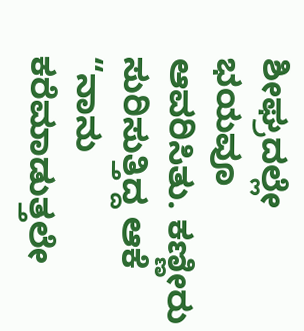ಶೀಘ್ರದಲ್ಲೇ ಭಯವೂ ಆವರಿಸಿತು. ಕಣ್ಣೀರು ಸುರಿಸುತ್ತಿದ್ದ ಆಕೆ “ನಾನು ಕರೆಮಾಡುತ್ತಲೇ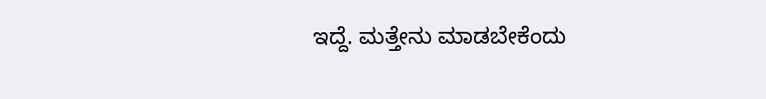ಇದ್ದೆ. ಮತ್ತೇನು ಮಾಡಬೇಕೆಂದು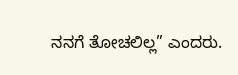ನನಗೆ ತೋಚಲಿಲ್ಲ” ಎಂದರು.